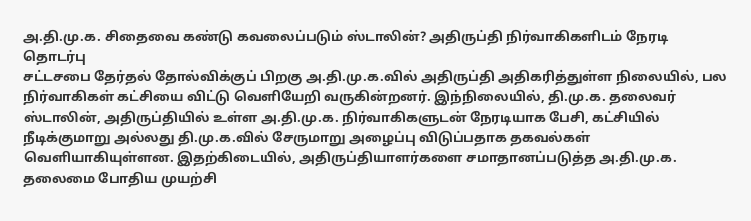அ.தி.மு.க. சிதைவை கண்டு கவலைப்படும் ஸ்டாலின்? அதிருப்தி நிர்வாகிகளிடம் நேரடி தொடர்பு
சட்டசபை தேர்தல் தோல்விக்குப் பிறகு அ.தி.மு.க.வில் அதிருப்தி அதிகரித்துள்ள நிலையில், பல நிர்வாகிகள் கட்சியை விட்டு வெளியேறி வருகின்றனர். இந்நிலையில், தி.மு.க. தலைவர் ஸ்டாலின், அதிருப்தியில் உள்ள அ.தி.மு.க. நிர்வாகிகளுடன் நேரடியாக பேசி, கட்சியில் நீடிக்குமாறு அல்லது தி.மு.க.வில் சேருமாறு அழைப்பு விடுப்பதாக தகவல்கள் வெளியாகியுள்ளன. இதற்கிடையில், அதிருப்தியாளர்களை சமாதானப்படுத்த அ.தி.மு.க. தலைமை போதிய முயற்சி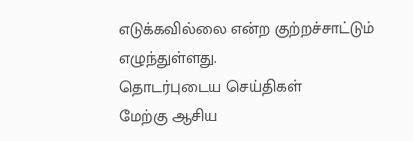எடுக்கவில்லை என்ற குற்றச்சாட்டும் எழுந்துள்ளது.
தொடர்புடைய செய்திகள்
மேற்கு ஆசிய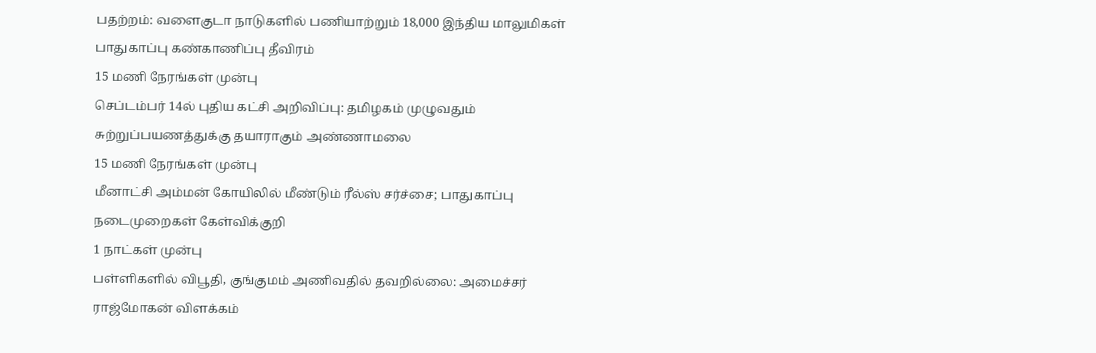பதற்றம்: வளைகுடா நாடுகளில் பணியாற்றும் 18,000 இந்திய மாலுமிகள் பாதுகாப்பு கண்காணிப்பு தீவிரம்
15 மணி நேரங்கள் முன்பு
செப்டம்பர் 14ல் புதிய கட்சி அறிவிப்பு: தமிழகம் முழுவதும் சுற்றுப்பயணத்துக்கு தயாராகும் அண்ணாமலை
15 மணி நேரங்கள் முன்பு
மீனாட்சி அம்மன் கோயிலில் மீண்டும் ரீல்ஸ் சர்ச்சை; பாதுகாப்பு நடைமுறைகள் கேள்விக்குறி
1 நாட்கள் முன்பு
பள்ளிகளில் விபூதி, குங்குமம் அணிவதில் தவறில்லை: அமைச்சர் ராஜ்மோகன் விளக்கம்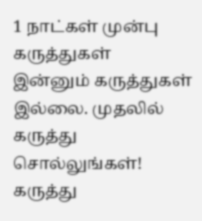1 நாட்கள் முன்பு
கருத்துகள்
இன்னும் கருத்துகள் இல்லை. முதலில் கருத்து சொல்லுங்கள்!
கருத்து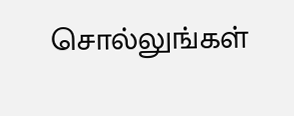சொல்லுங்கள்